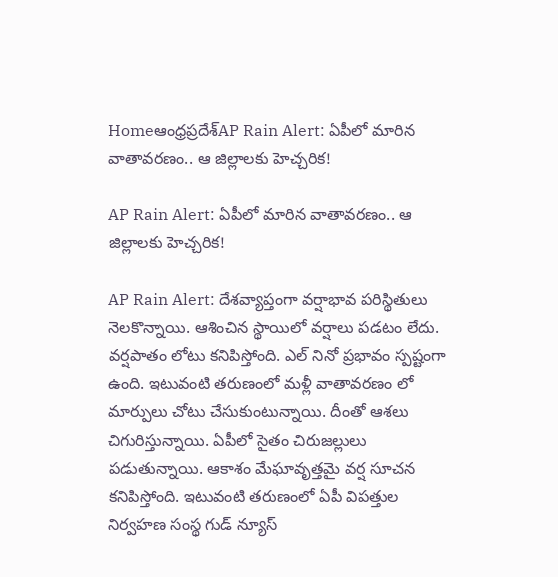Homeఆంధ్రప్రదేశ్‌AP Rain Alert: ఏపీలో మారిన వాతావరణం.. ఆ జిల్లాలకు హెచ్చరిక!

AP Rain Alert: ఏపీలో మారిన వాతావరణం.. ఆ జిల్లాలకు హెచ్చరిక!

AP Rain Alert: దేశవ్యాప్తంగా వర్షాభావ పరిస్థితులు నెలకొన్నాయి. ఆశించిన స్థాయిలో వర్షాలు పడటం లేదు. వర్షపాతం లోటు కనిపిస్తోంది. ఎల్ నినో ప్రభావం స్పష్టంగా ఉంది. ఇటువంటి తరుణంలో మళ్లీ వాతావరణం లో మార్పులు చోటు చేసుకుంటున్నాయి. దీంతో ఆశలు చిగురిస్తున్నాయి. ఏపీలో సైతం చిరుజల్లులు పడుతున్నాయి. ఆకాశం మేఘావృత్తమై వర్ష సూచన కనిపిస్తోంది. ఇటువంటి తరుణంలో ఏపీ విపత్తుల నిర్వహణ సంస్థ గుడ్ న్యూస్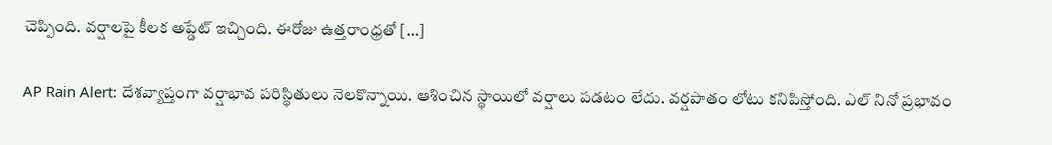చెప్పింది. వర్షాలపై కీలక అప్డేట్ ఇచ్చింది. ఈరోజు ఉత్తరాంధ్రతో […]

AP Rain Alert: దేశవ్యాప్తంగా వర్షాభావ పరిస్థితులు నెలకొన్నాయి. ఆశించిన స్థాయిలో వర్షాలు పడటం లేదు. వర్షపాతం లోటు కనిపిస్తోంది. ఎల్ నినో ప్రభావం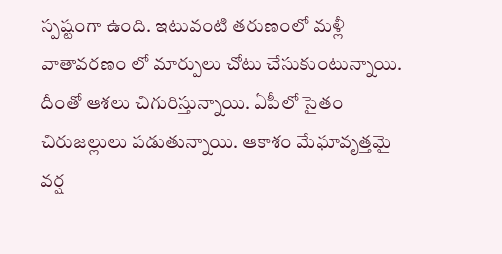స్పష్టంగా ఉంది. ఇటువంటి తరుణంలో మళ్లీ వాతావరణం లో మార్పులు చోటు చేసుకుంటున్నాయి. దీంతో ఆశలు చిగురిస్తున్నాయి. ఏపీలో సైతం చిరుజల్లులు పడుతున్నాయి. ఆకాశం మేఘావృత్తమై వర్ష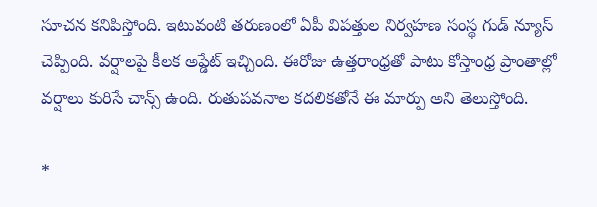సూచన కనిపిస్తోంది. ఇటువంటి తరుణంలో ఏపీ విపత్తుల నిర్వహణ సంస్థ గుడ్ న్యూస్ చెప్పింది. వర్షాలపై కీలక అప్డేట్ ఇచ్చింది. ఈరోజు ఉత్తరాంధ్రతో పాటు కోస్తాంధ్ర ప్రాంతాల్లో వర్షాలు కురిసే చాన్స్ ఉంది. రుతుపవనాల కదలికతోనే ఈ మార్పు అని తెలుస్తోంది.

*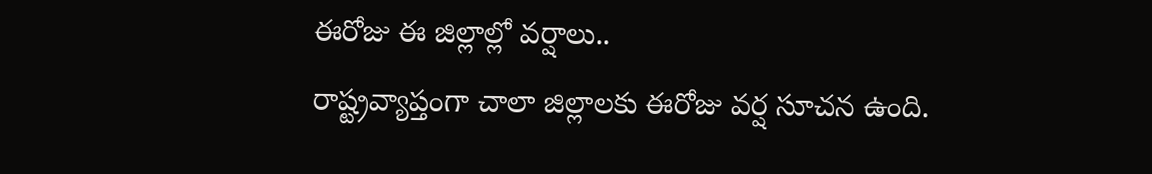ఈరోజు ఈ జిల్లాల్లో వర్షాలు..
రాష్ట్రవ్యాప్తంగా చాలా జిల్లాలకు ఈరోజు వర్ష సూచన ఉంది.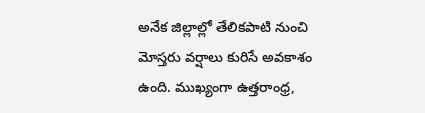అనేక జిల్లాల్లో తేలికపాటి నుంచి మోస్తరు వర్షాలు కురిసే అవకాశం ఉంది. ముఖ్యంగా ఉత్తరాంధ్ర,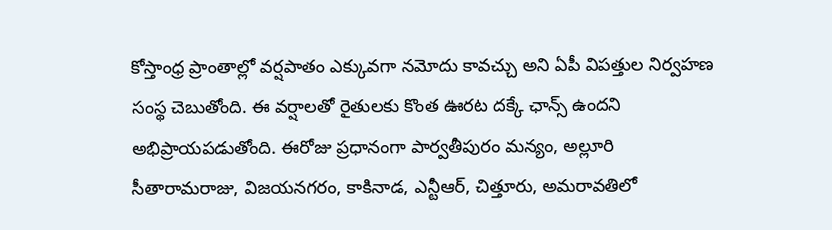కోస్తాంధ్ర ప్రాంతాల్లో వర్షపాతం ఎక్కువగా నమోదు కావచ్చు అని ఏపీ విపత్తుల నిర్వహణ సంస్థ చెబుతోంది. ఈ వర్షాలతో రైతులకు కొంత ఊరట దక్కే ఛాన్స్ ఉందని అభిప్రాయపడుతోంది. ఈరోజు ప్రధానంగా పార్వతీపురం మన్యం, అల్లూరి సీతారామరాజు, విజయనగరం, కాకినాడ, ఎన్టీఆర్, చిత్తూరు, అమరావతిలో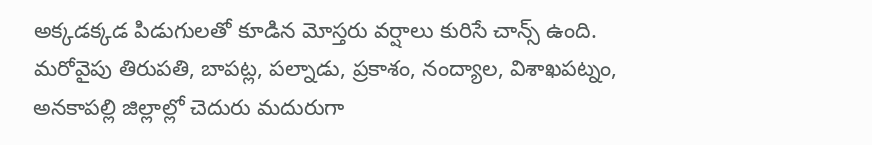అక్కడక్కడ పిడుగులతో కూడిన మోస్తరు వర్షాలు కురిసే చాన్స్ ఉంది. మరోవైపు తిరుపతి, బాపట్ల, పల్నాడు, ప్రకాశం, నంద్యాల, విశాఖపట్నం, అనకాపల్లి జిల్లాల్లో చెదురు మదురుగా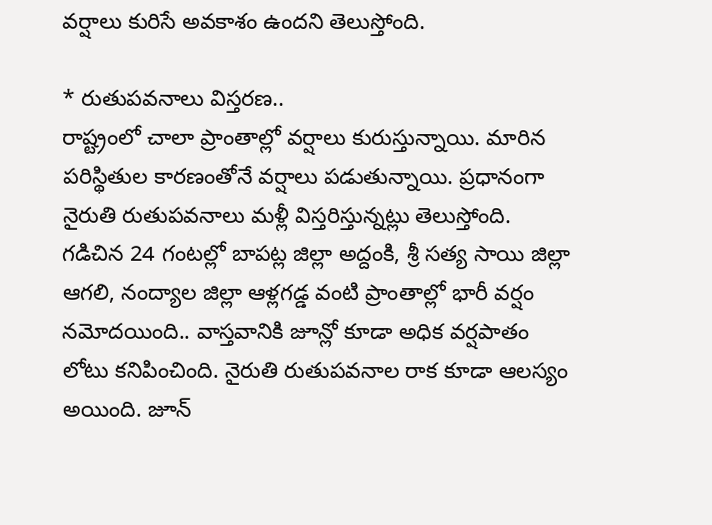వర్షాలు కురిసే అవకాశం ఉందని తెలుస్తోంది.

* రుతుపవనాలు విస్తరణ..
రాష్ట్రంలో చాలా ప్రాంతాల్లో వర్షాలు కురుస్తున్నాయి. మారిన పరిస్థితుల కారణంతోనే వర్షాలు పడుతున్నాయి. ప్రధానంగా నైరుతి రుతుపవనాలు మళ్లీ విస్తరిస్తున్నట్లు తెలుస్తోంది. గడిచిన 24 గంటల్లో బాపట్ల జిల్లా అద్దంకి, శ్రీ సత్య సాయి జిల్లా ఆగలి, నంద్యాల జిల్లా ఆళ్లగడ్డ వంటి ప్రాంతాల్లో భారీ వర్షం నమోదయింది.. వాస్తవానికి జూన్లో కూడా అధిక వర్షపాతం లోటు కనిపించింది. నైరుతి రుతుపవనాల రాక కూడా ఆలస్యం అయింది. జూన్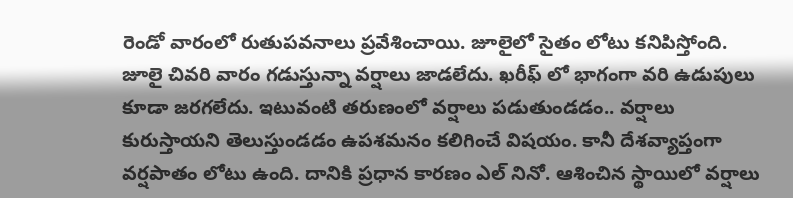రెండో వారంలో రుతుపవనాలు ప్రవేశించాయి. జూలైలో సైతం లోటు కనిపిస్తోంది. జూలై చివరి వారం గడుస్తున్నా వర్షాలు జాడలేదు. ఖరీఫ్ లో భాగంగా వరి ఉడుపులు కూడా జరగలేదు. ఇటువంటి తరుణంలో వర్షాలు పడుతుండడం.. వర్షాలు కురుస్తాయని తెలుస్తుండడం ఉపశమనం కలిగించే విషయం. కానీ దేశవ్యాప్తంగా వర్షపాతం లోటు ఉంది. దానికి ప్రధాన కారణం ఎల్ నినో. ఆశించిన స్థాయిలో వర్షాలు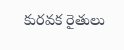కురవక రైతులు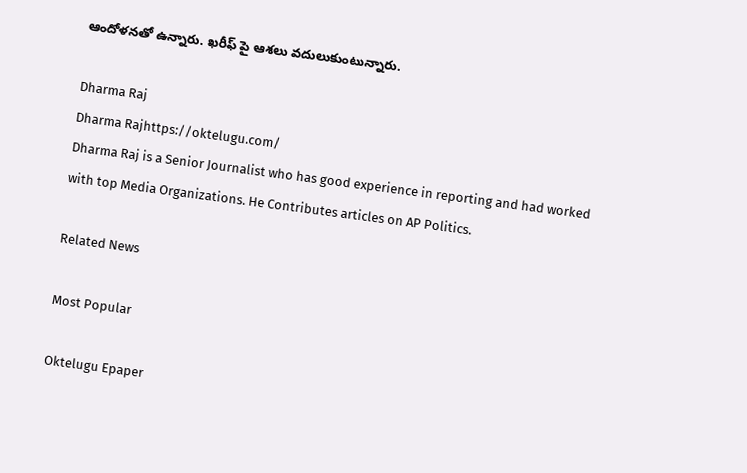ఆందోళనతో ఉన్నారు. ఖరీఫ్ పై ఆశలు వదులుకుంటున్నారు.

Dharma Raj
Dharma Rajhttps://oktelugu.com/
Dharma Raj is a Senior Journalist who has good experience in reporting and had worked with top Media Organizations. He Contributes articles on AP Politics.

Related News

Most Popular

Oktelugu Epaper